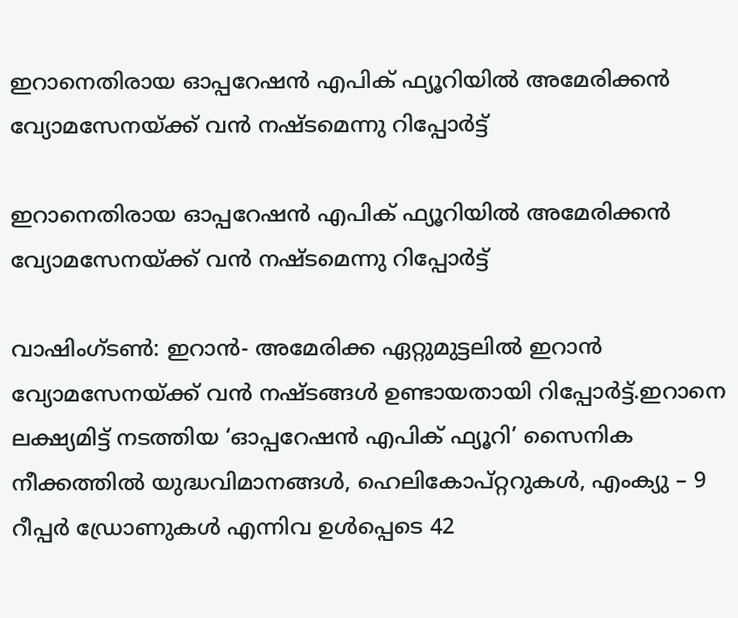ഇറാനെതിരായ ഓപ്പറേഷന്‍ എപിക് ഫ്യൂറിയില്‍ അമേരിക്കന്‍ വ്യോമസേനയ്ക്ക് വന്‍ നഷ്ടമെന്നു റിപ്പോര്‍ട്ട്

ഇറാനെതിരായ ഓപ്പറേഷന്‍ എപിക് ഫ്യൂറിയില്‍ അമേരിക്കന്‍ വ്യോമസേനയ്ക്ക് വന്‍ നഷ്ടമെന്നു റിപ്പോര്‍ട്ട്

വാഷിംഗ്ടണ്‍: ഇറാന്‍- അമേരിക്ക ഏറ്റുമുട്ടലില്‍ ഇറാന്‍ വ്യോമസേനയ്ക്ക് വന്‍ നഷ്ടങ്ങള്‍ ഉണ്ടായതായി റിപ്പോര്‍ട്ട്.ഇറാനെ ലക്ഷ്യമിട്ട് നടത്തിയ ‘ഓപ്പറേഷന്‍ എപിക് ഫ്യൂറി’ സൈനിക നീക്കത്തില്‍ യുദ്ധവിമാനങ്ങള്‍, ഹെലികോപ്റ്ററുകള്‍, എംക്യു – 9 റീപ്പര്‍ ഡ്രോണുകള്‍ എന്നിവ ഉള്‍പ്പെടെ 42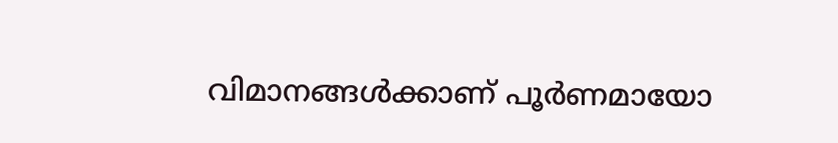വിമാനങ്ങള്‍ക്കാണ് പൂര്‍ണമായോ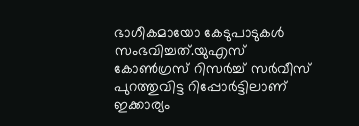ഭാഗീകമായോ കേടുപാടുകള്‍ സംഭവിച്ചത്.യുഎസ് കോണ്‍ഗ്രസ് റിസര്‍ച്ച് സര്‍വീസ് പുറത്തുവിട്ട റിപ്പോര്‍ട്ടിലാണ് ഇക്കാര്യം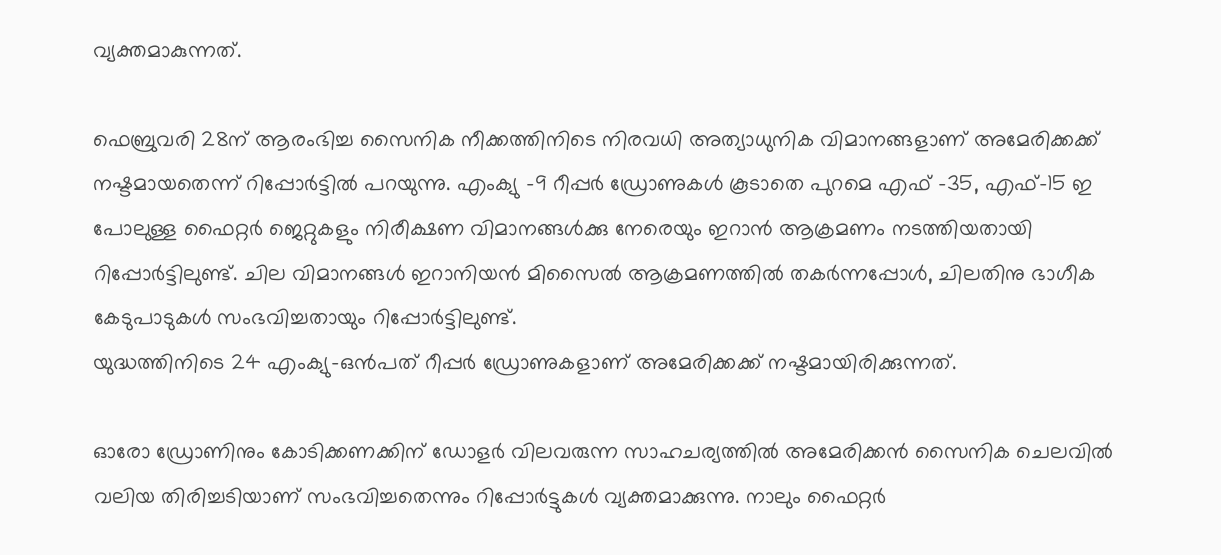വ്യക്തമാകുന്നത്.

ഫെബ്രുവരി 28ന് ആരംഭിച്ച സൈനിക നീക്കത്തിനിടെ നിരവധി അത്യാധുനിക വിമാനങ്ങളാണ് അമേരിക്കക്ക് നഷ്ടമായതെന്ന് റിപ്പോര്‍ട്ടില്‍ പറയുന്നു. എംക്യു -9 റീപ്പര്‍ ഡ്രോണുകള്‍ കൂടാതെ പുറമെ എഫ് -35, എഫ്-15 ഇ പോലുള്ള ഫൈറ്റര്‍ ജെറ്റുകളും നിരീക്ഷണ വിമാനങ്ങള്‍ക്കു നേരെയും ഇറാന്‍ ആക്രമണം നടത്തിയതായി റിപ്പോര്‍ട്ടിലുണ്ട്. ചില വിമാനങ്ങള്‍ ഇറാനിയന്‍ മിസൈല്‍ ആക്രമണത്തില്‍ തകര്‍ന്നപ്പോള്‍, ചിലതിനു ഭാഗീക കേടുപാടുകള്‍ സംഭവിച്ചതായും റിപ്പോര്‍ട്ടിലുണ്ട്.
യുദ്ധത്തിനിടെ 24 എംക്യു-ഒന്‍പത് റീപ്പര്‍ ഡ്രോണുകളാണ് അമേരിക്കക്ക് നഷ്ടമായിരിക്കുന്നത്.

ഓരോ ഡ്രോണിനും കോടിക്കണക്കിന് ഡോളര്‍ വിലവരുന്ന സാഹചര്യത്തില്‍ അമേരിക്കന്‍ സൈനിക ചെലവില്‍ വലിയ തിരിച്ചടിയാണ് സംഭവിച്ചതെന്നും റിപ്പോര്‍ട്ടുകള്‍ വ്യക്തമാക്കുന്നു. നാലും ഫൈറ്റര്‍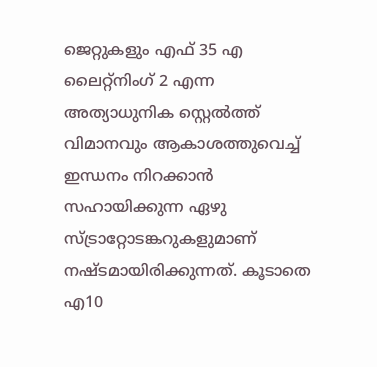ജെറ്റുകളും എഫ് 35 എ ലൈറ്റ്‌നിംഗ് 2 എന്ന അത്യാധുനിക സ്റ്റെല്‍ത്ത് വിമാനവും ആകാശത്തുവെച്ച് ഇന്ധനം നിറക്കാന്‍ സഹായിക്കുന്ന ഏഴു സ്ട്രാറ്റോടങ്കറുകളുമാണ് നഷ്ടമായിരിക്കുന്നത്. കൂടാതെ എ10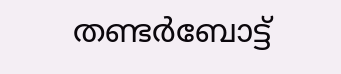തണ്ടര്‍ബോട്ട്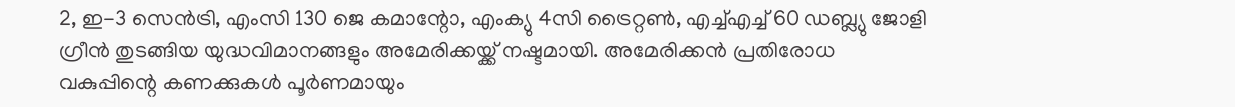2, ഇ-3 സെന്‍ട്രി, എംസി 130 ജെ കമാന്റോ, എംക്യു 4സി ട്രൈറ്റണ്‍, എച്ച്എച്ച് 60 ഡബ്ല്യു ജോളി ഗ്രീന്‍ തുടങ്ങിയ യുദ്ധവിമാനങ്ങളും അമേരിക്കയ്ക്ക് നഷ്ടമായി. അമേരിക്കന്‍ പ്രതിരോധ വകുപ്പിന്റെ കണക്കുകള്‍ പൂര്‍ണമായും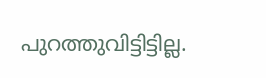പുറത്തുവിട്ടിട്ടില്ല.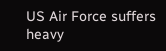US Air Force suffers heavy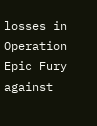losses in Operation Epic Fury against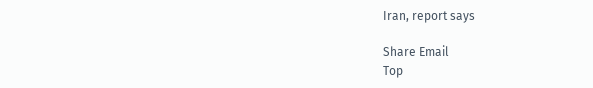Iran, report says

Share Email
Top